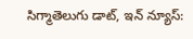సిగ్మాతెలుగు డాట్, ఇన్ న్యూస్: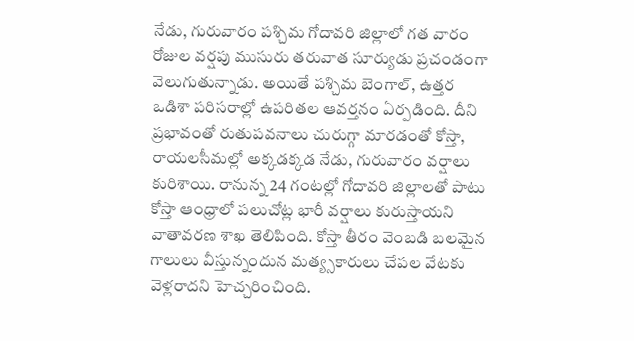నేడు, గురువారం పశ్చిమ గోదావరి జిల్లాలో గత వారం రోజుల వర్షపు ముసురు తరువాత సూర్యుడు ప్రచండంగా వెలుగుతున్నాడు. అయితే పశ్చిమ బెంగాల్, ఉత్తర ఒడిశా పరిసరాల్లో ఉపరితల ఆవర్తనం ఏర్పడింది. దీని ప్రభావంతో రుతుపవనాలు చురుగ్గా మారడంతో కోస్తా, రాయలసీమల్లో అక్కడక్కడ నేడు, గురువారం వర్షాలు కురిశాయి. రానున్న 24 గంటల్లో గోదావరి జిల్లాలతో పాటు కోస్తా ఆంధ్రాలో పలుచోట్ల భారీ వర్షాలు కురుస్తాయని వాతావరణ శాఖ తెలిపింది. కోస్తా తీరం వెంబడి బలమైన గాలులు వీస్తున్నందున మత్య్సకారులు చేపల వేటకు వెళ్లరాదని హెచ్చరించింది.